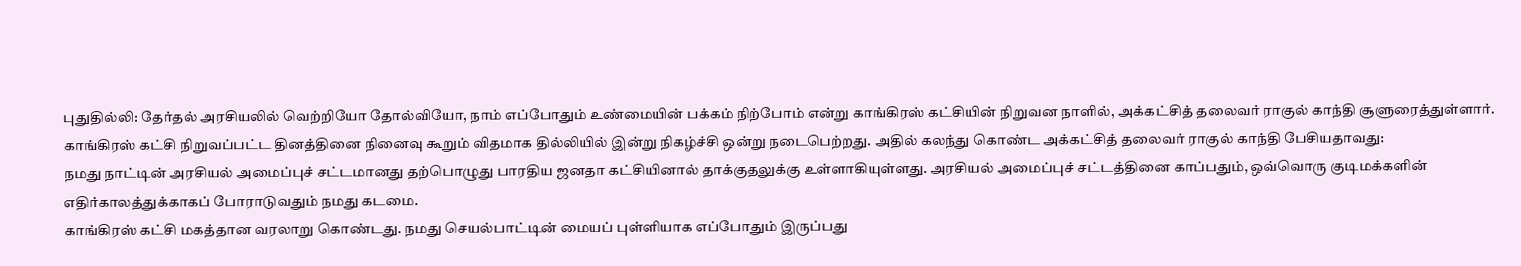புதுதில்லி: தேர்தல் அரசியலில் வெற்றியோ தோல்வியோ, நாம் எப்போதும் உண்மையின் பக்கம் நிற்போம் என்று காங்கிரஸ் கட்சியின் நிறுவன நாளில், அக்கட்சித் தலைவர் ராகுல் காந்தி சூளுரைத்துள்ளார்.
காங்கிரஸ் கட்சி நிறுவப்பட்ட தினத்தினை நினைவு கூறும் விதமாக தில்லியில் இன்று நிகழ்ச்சி ஒன்று நடைபெற்றது. அதில் கலந்து கொண்ட அக்கட்சித் தலைவர் ராகுல் காந்தி பேசியதாவது:
நமது நாட்டின் அரசியல் அமைப்புச் சட்டமானது தற்பொழுது பாரதிய ஜனதா கட்சியினால் தாக்குதலுக்கு உள்ளாகியுள்ளது. அரசியல் அமைப்புச் சட்டத்தினை காப்பதும், ஒவ்வொரு குடிமக்களின் எதிர்காலத்துக்காகப் போராடுவதும் நமது கடமை.
காங்கிரஸ் கட்சி மகத்தான வரலாறு கொண்டது. நமது செயல்பாட்டின் மையப் புள்ளியாக எப்போதும் இருப்பது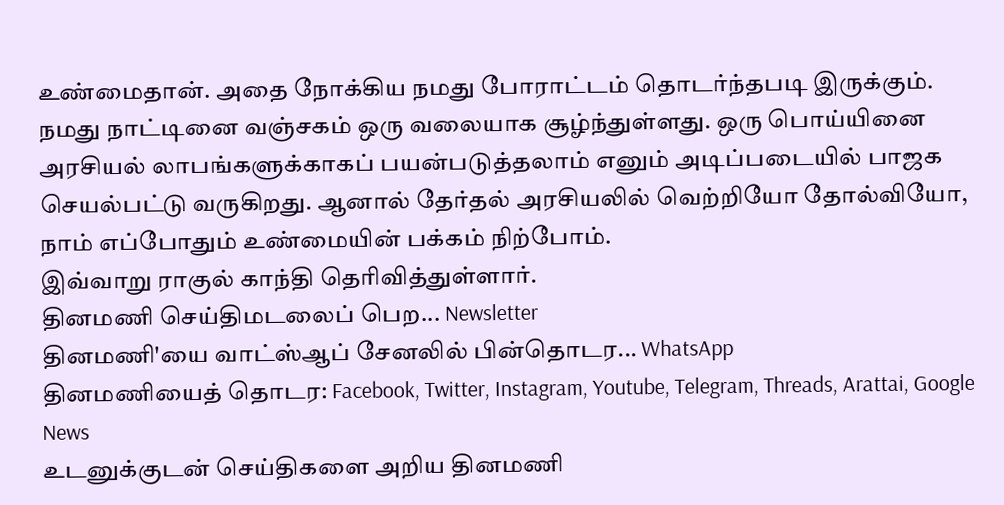உண்மைதான். அதை நோக்கிய நமது போராட்டம் தொடர்ந்தபடி இருக்கும்.
நமது நாட்டினை வஞ்சகம் ஒரு வலையாக சூழ்ந்துள்ளது. ஒரு பொய்யினை அரசியல் லாபங்களுக்காகப் பயன்படுத்தலாம் எனும் அடிப்படையில் பாஜக செயல்பட்டு வருகிறது. ஆனால் தேர்தல் அரசியலில் வெற்றியோ தோல்வியோ, நாம் எப்போதும் உண்மையின் பக்கம் நிற்போம்.
இவ்வாறு ராகுல் காந்தி தெரிவித்துள்ளார்.
தினமணி செய்திமடலைப் பெற... Newsletter
தினமணி'யை வாட்ஸ்ஆப் சேனலில் பின்தொடர... WhatsApp
தினமணியைத் தொடர: Facebook, Twitter, Instagram, Youtube, Telegram, Threads, Arattai, Google News
உடனுக்குடன் செய்திகளை அறிய தினமணி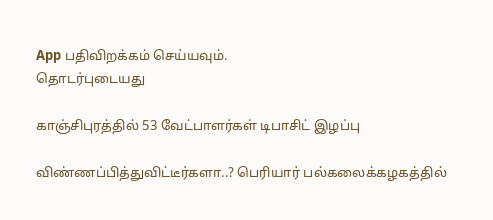App பதிவிறக்கம் செய்யவும்.
தொடர்புடையது

காஞ்சிபுரத்தில் 53 வேட்பாளர்கள் டிபாசிட் இழப்பு

விண்ணப்பித்துவிட்டீர்களா..? பெரியார் பல்கலைக்கழகத்தில்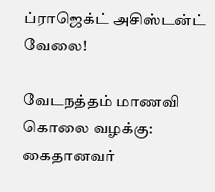ப்ராஜெக்ட் அசிஸ்டன்ட் வேலை!

வேடநத்தம் மாணவி கொலை வழக்கு: கைதானவர்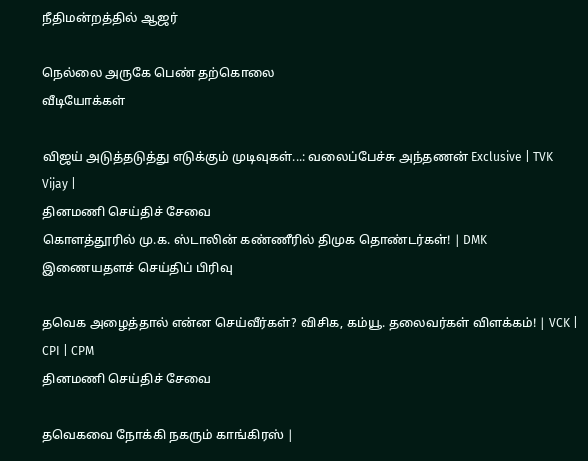நீதிமன்றத்தில் ஆஜர்

நெல்லை அருகே பெண் தற்கொலை
வீடியோக்கள்

விஜய் அடுத்தடுத்து எடுக்கும் முடிவுகள்...: வலைப்பேச்சு அந்தணன் Exclusive | TVK Vijay |
தினமணி செய்திச் சேவை
கொளத்தூரில் மு.க. ஸ்டாலின் கண்ணீரில் திமுக தொண்டர்கள்! | DMK
இணையதளச் செய்திப் பிரிவு

தவெக அழைத்தால் என்ன செய்வீர்கள்? விசிக, கம்யூ. தலைவர்கள் விளக்கம்! | VCK | CPI | CPM
தினமணி செய்திச் சேவை

தவெகவை நோக்கி நகரும் காங்கிரஸ் |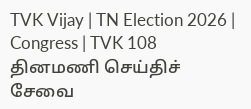TVK Vijay | TN Election 2026 | Congress | TVK 108
தினமணி செய்திச் சேவை